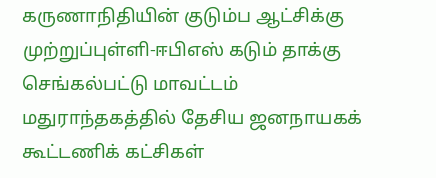கருணாநிதியின் குடும்ப ஆட்சிக்கு முற்றுப்புள்ளி-ஈபிஎஸ் கடும் தாக்கு
செங்கல்பட்டு மாவட்டம் மதுராந்தகத்தில் தேசிய ஜனநாயகக் கூட்டணிக் கட்சிகள்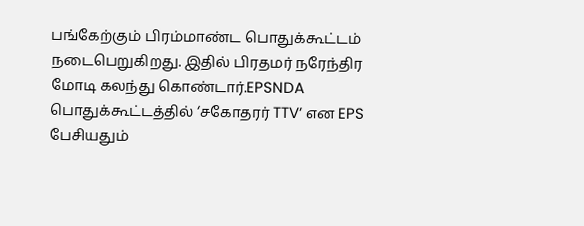பங்கேற்கும் பிரம்மாண்ட பொதுக்கூட்டம் நடைபெறுகிறது. இதில் பிரதமர் நரேந்திர மோடி கலந்து கொண்டார்.EPSNDA பொதுக்கூட்டத்தில் ‘சகோதரர் TTV’ என EPS பேசியதும்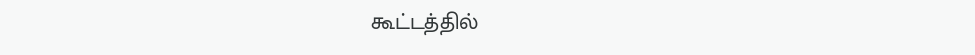கூட்டத்தில்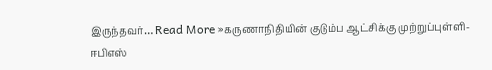இருந்தவர்… Read More »கருணாநிதியின் குடும்ப ஆட்சிக்கு முற்றுப்புள்ளி-ஈபிஎஸ்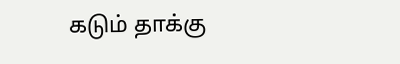கடும் தாக்கு